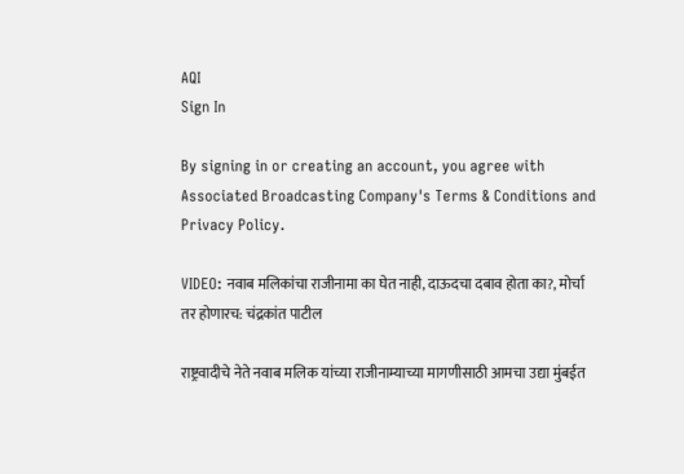AQI
Sign In

By signing in or creating an account, you agree with Associated Broadcasting Company's Terms & Conditions and Privacy Policy.

VIDEO: नवाब मलिकांचा राजीनामा का घेत नाही, दाऊदचा दबाव होता का?, मोर्चा तर होणारच: चंद्रकांत पाटील

राष्ट्रवादीचे नेते नवाब मलिक यांच्या राजीनाम्याच्या मागणीसाठी आमचा उद्या मुंबईत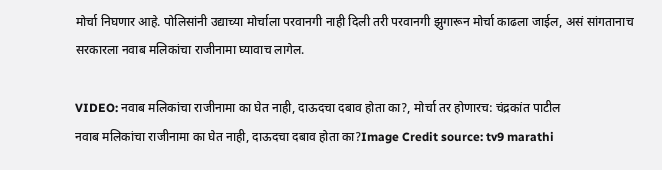मोर्चा निघणार आहे. पोलिसांनी उद्याच्या मोर्चाला परवानगी नाही दिली तरी परवानगी झुगारून मोर्चा काढला जाईल, असं सांगतानाच सरकारला नवाब मलिकांचा राजीनामा घ्यावाच लागेल.

VIDEO: नवाब मलिकांचा राजीनामा का घेत नाही, दाऊदचा दबाव होता का?, मोर्चा तर होणारच: चंद्रकांत पाटील
नवाब मलिकांचा राजीनामा का घेत नाही, दाऊदचा दबाव होता का?Image Credit source: tv9 marathi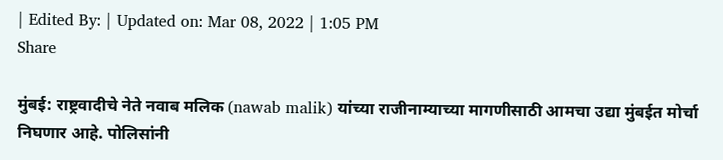| Edited By: | Updated on: Mar 08, 2022 | 1:05 PM
Share

मुंबई: राष्ट्रवादीचे नेते नवाब मलिक (nawab malik) यांच्या राजीनाम्याच्या मागणीसाठी आमचा उद्या मुंबईत मोर्चा निघणार आहे. पोलिसांनी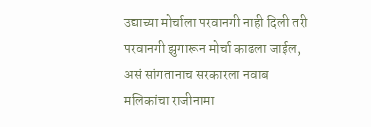उद्याच्या मोर्चाला परवानगी नाही दिली तरी परवानगी झुगारून मोर्चा काढला जाईल, असं सांगतानाच सरकारला नवाब मलिकांचा राजीनामा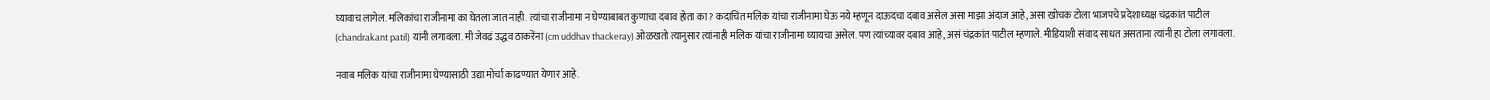घ्यावाच लागेल. मलिकांचा राजीनामा का घेतला जात नाही. त्यांचा राजीनामा न घेण्याबाबत कुणाचा दबाव होता का? कदाचित मलिक यांचा राजीनामा घेऊ नये म्हणून दाऊदचा दबाव असेल असा माझा अंदाज आहे, असा खोचक टोला भाजपचे प्रदेशाध्यक्ष चंद्रकांत पाटील (chandrakant patil) यांनी लगावला. मी जेवढं उद्धव ठाकरेंना (cm uddhav thackeray) ओळखतो त्यानुसार त्यांनाही मलिक यांचा राजीनामा घ्यायचा असेल. पण त्यांच्यावर दबाव आहे, असं चंद्रकांत पाटील म्हणाले. मीडियाशी संवाद साधत असताना त्यांनी हा टोला लगावला.

नवाब मलिक यांचा राजीनामा घेण्यासाठी उद्या मोर्चा काढण्यात येणार आहे.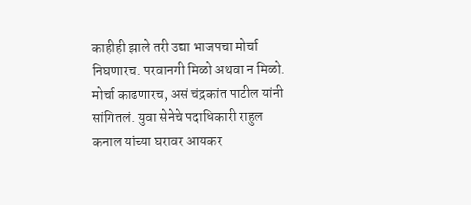काहीही झाले तरी उद्या भाजपचा मोर्चा निघणारच. परवानगी मिळो अथवा न मिळो. मोर्चा काढणारच, असं चंद्रकांत पाटील यांनी सांगितलं. युवा सेनेचे पदाधिकारी राहुल कनाल यांच्या घरावर आयकर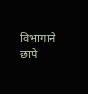विभागाने छापे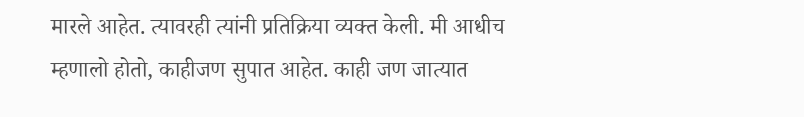मारले आहेत. त्यावरही त्यांनी प्रतिक्रिया व्यक्त केली. मी आधीच म्हणालो होतो, काहीजण सुपात आहेत. काही जण जात्यात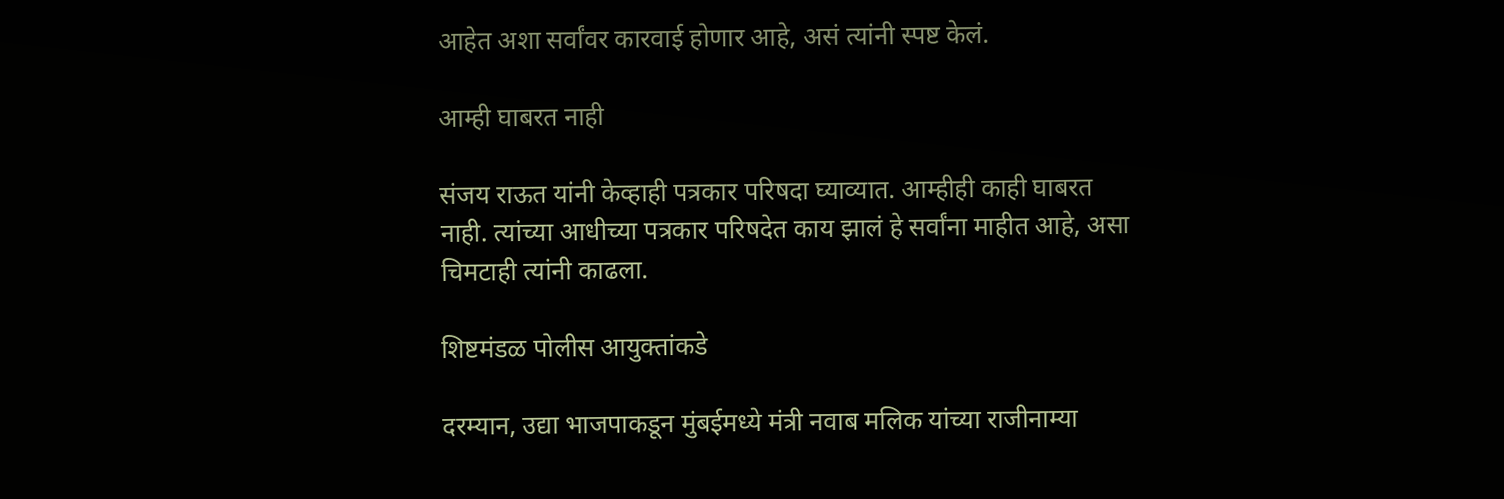आहेत अशा सर्वांवर कारवाई होणार आहे, असं त्यांनी स्पष्ट केलं.

आम्ही घाबरत नाही

संजय राऊत यांनी केव्हाही पत्रकार परिषदा घ्याव्यात. आम्हीही काही घाबरत नाही. त्यांच्या आधीच्या पत्रकार परिषदेत काय झालं हे सर्वांना माहीत आहे, असा चिमटाही त्यांनी काढला.

शिष्टमंडळ पोलीस आयुक्तांकडे

दरम्यान, उद्या भाजपाकडून मुंबईमध्ये मंत्री नवाब मलिक यांच्या राजीनाम्या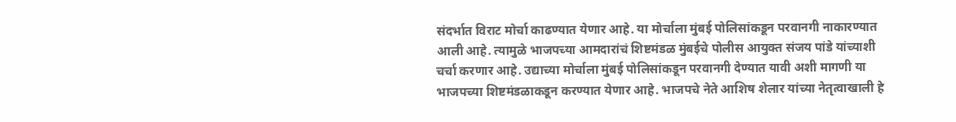संदर्भात विराट मोर्चा काढण्यात येणार आहे. या मोर्चाला मुंबई पोलिसांकडून परवानगी नाकारण्यात आली आहे. त्यामुळे भाजपच्या आमदारांचं शिष्टमंडळ मुंबईचे पोलीस आयुक्त संजय पांडे यांच्याशी चर्चा करणार आहे. उद्याच्या मोर्चाला मुंबई पोलिसांकडून परवानगी देण्यात यावी अशी मागणी या भाजपच्या शिष्टमंडळाकडून करण्यात येणार आहे. भाजपचे नेते आशिष शेलार यांच्या नेतृत्वाखाली हे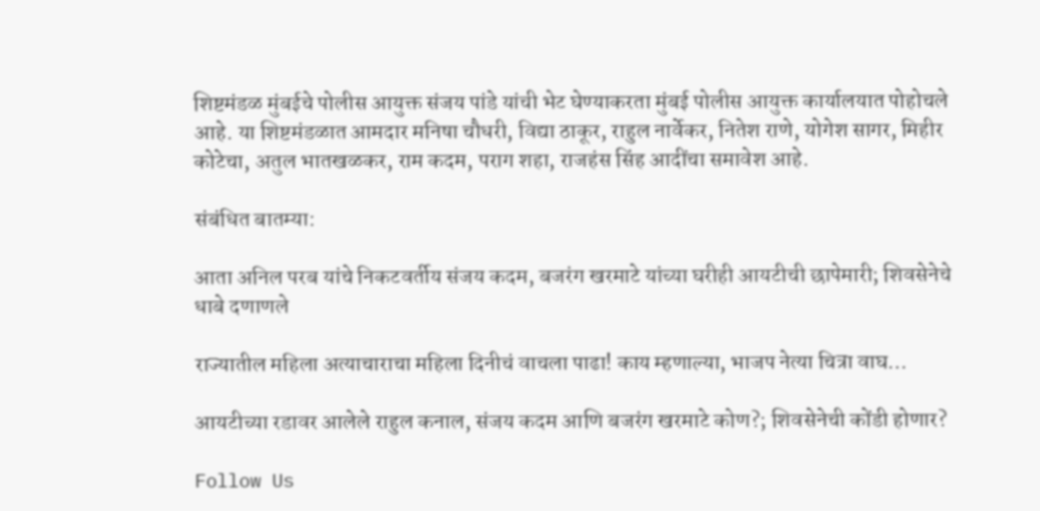शिष्टमंडळ मुंबईचे पोलीस आयुक्त संजय पांडे यांची भेट घेण्याकरता मुंबई पोलीस आयुक्त कार्यालयात पोहोचले आहे. या शिष्टमंडळात आमदार मनिषा चौधरी, विद्या ठाकूर, राहुल नार्वेकर, नितेश राणे, योगेश सागर, मिहीर कोटेचा, अतुल भातखळकर, राम कदम, पराग शहा, राजहंस सिंह आदींचा समावेश आहे.

संबंधित बातम्या:

आता अनिल परब यांचे निकटवर्तीय संजय कदम, बजरंग खरमाटे यांच्या घरीही आयटीची छापेमारी; शिवसेनेचे धाबे दणाणले

राज्यातील महिला अत्याचाराचा महिला दिनीचं वाचला पाढा! काय म्हणाल्या, भाजप नेत्या चित्रा वाघ…

आयटीच्या रडावर आलेले राहुल कनाल, संजय कदम आणि बजरंग खरमाटे कोण?; शिवसेनेची कोंडी होणार?

Follow Us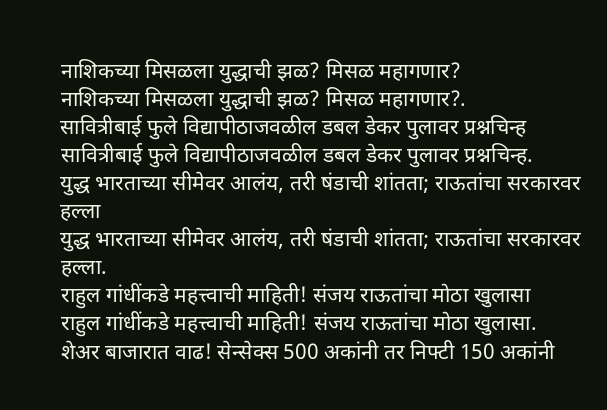नाशिकच्या मिसळला युद्धाची झळ? मिसळ महागणार?
नाशिकच्या मिसळला युद्धाची झळ? मिसळ महागणार?.
सावित्रीबाई फुले विद्यापीठाजवळील डबल डेकर पुलावर प्रश्नचिन्ह
सावित्रीबाई फुले विद्यापीठाजवळील डबल डेकर पुलावर प्रश्नचिन्ह.
युद्ध भारताच्या सीमेवर आलंय, तरी षंडाची शांतता; राऊतांचा सरकारवर हल्ला
युद्ध भारताच्या सीमेवर आलंय, तरी षंडाची शांतता; राऊतांचा सरकारवर हल्ला.
राहुल गांधींकडे महत्त्वाची माहिती! संजय राऊतांचा मोठा खुलासा
राहुल गांधींकडे महत्त्वाची माहिती! संजय राऊतांचा मोठा खुलासा.
शेअर बाजारात वाढ! सेन्सेक्स 500 अकांनी तर निफ्टी 150 अकांनी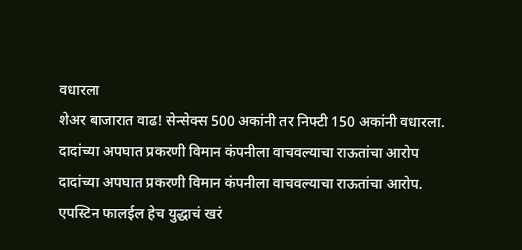वधारला
शेअर बाजारात वाढ! सेन्सेक्स 500 अकांनी तर निफ्टी 150 अकांनी वधारला.
दादांच्या अपघात प्रकरणी विमान कंपनीला वाचवल्याचा राऊतांचा आरोप
दादांच्या अपघात प्रकरणी विमान कंपनीला वाचवल्याचा राऊतांचा आरोप.
एपस्टिन फालईल हेच युद्धाचं खरं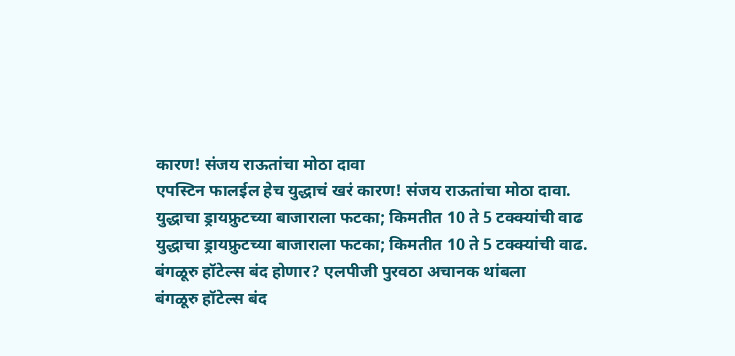कारण! संजय राऊतांचा मोठा दावा
एपस्टिन फालईल हेच युद्धाचं खरं कारण! संजय राऊतांचा मोठा दावा.
युद्धाचा ड्रायफ्रुटच्या बाजाराला फटका; किमतीत 10 ते 5 टक्क्यांची वाढ
युद्धाचा ड्रायफ्रुटच्या बाजाराला फटका; किमतीत 10 ते 5 टक्क्यांची वाढ.
बंगळूरु हॉटेल्स बंद होणार? एलपीजी पुरवठा अचानक थांबला
बंगळूरु हॉटेल्स बंद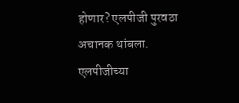होणार? एलपीजी पुरवठा अचानक थांबला.
एलपीजीच्या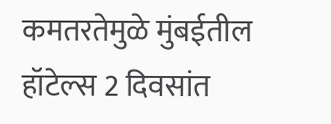कमतरतेमुळे मुंबईतील हॉटेल्स 2 दिवसांत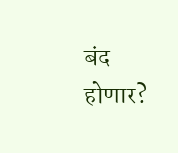बंद होणार?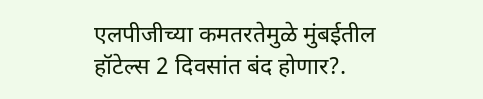एलपीजीच्या कमतरतेमुळे मुंबईतील हॉटेल्स 2 दिवसांत बंद होणार?.